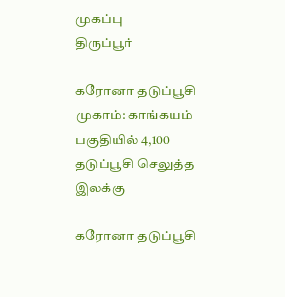முகப்பு
திருப்பூர்

கரோனா தடுப்பூசி முகாம்: காங்கயம் பகுதியில் 4,100 தடுப்பூசி செலுத்த இலக்கு

கரோனா தடுப்பூசி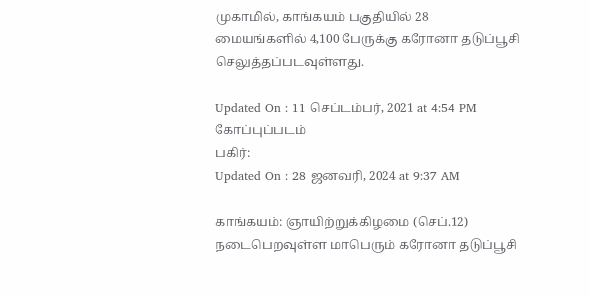முகாமில், காங்கயம் பகுதியில் 28 மையங்களில் 4,100 பேருக்கு கரோனா தடுப்பூசி செலுத்தப்படவுள்ளது.

Updated On : 11 செப்டம்பர், 2021 at 4:54 PM
கோப்புப்படம்
பகிர்:
Updated On : 28 ஜனவரி, 2024 at 9:37 AM

காங்கயம்: ஞாயிற்றுக்கிழமை (செப்.12) நடைபெறவுள்ள மாபெரும் கரோனா தடுப்பூசி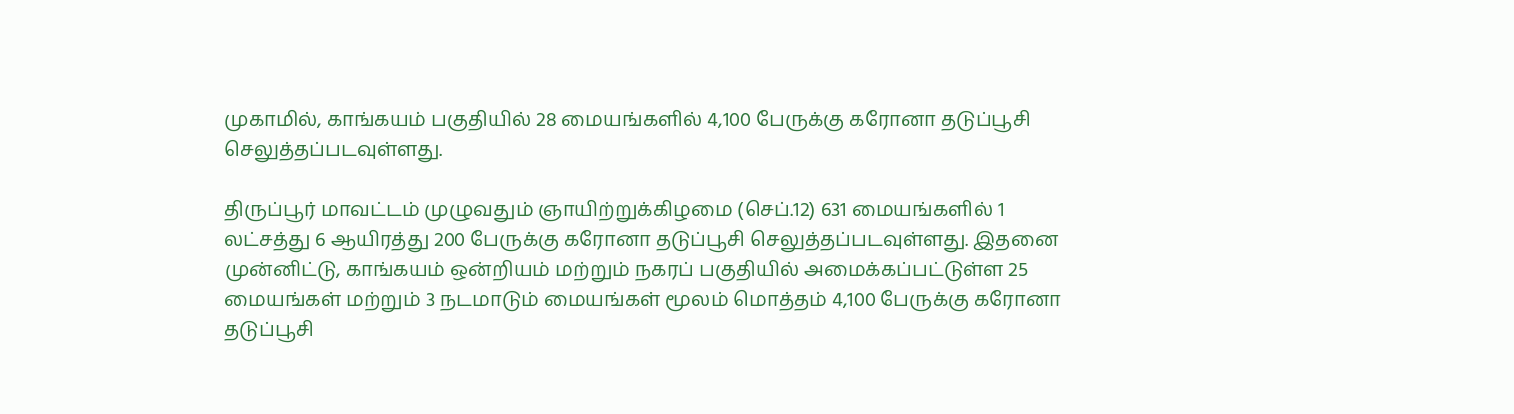முகாமில், காங்கயம் பகுதியில் 28 மையங்களில் 4,100 பேருக்கு கரோனா தடுப்பூசி செலுத்தப்படவுள்ளது.

திருப்பூர் மாவட்டம் முழுவதும் ஞாயிற்றுக்கிழமை (செப்.12) 631 மையங்களில் 1 லட்சத்து 6 ஆயிரத்து 200 பேருக்கு கரோனா தடுப்பூசி செலுத்தப்படவுள்ளது. இதனை முன்னிட்டு, காங்கயம் ஒன்றியம் மற்றும் நகரப் பகுதியில் அமைக்கப்பட்டுள்ள 25 மையங்கள் மற்றும் 3 நடமாடும் மையங்கள் மூலம் மொத்தம் 4,100 பேருக்கு கரோனா தடுப்பூசி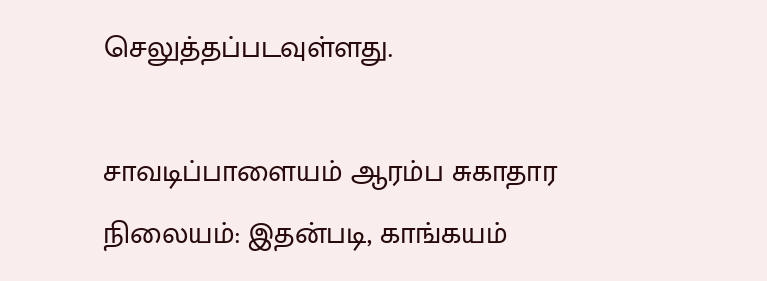செலுத்தப்படவுள்ளது.

சாவடிப்பாளையம் ஆரம்ப சுகாதார நிலையம்: இதன்படி, காங்கயம்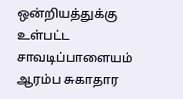ஒன்றியத்துக்கு உள்பட்ட சாவடிப்பாளையம் ஆரம்ப சுகாதார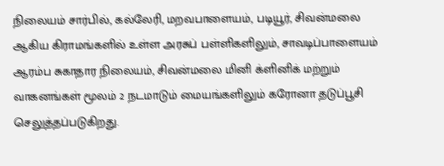நிலையம் சார்பில், கல்லேரி, மறவபாளையம், படியூர், சிவன்மலை ஆகிய கிராமங்களில் உள்ள அரசுப் பள்ளிகளிலும், சாவடிப்பாளையம் ஆரம்ப சுகாதார நிலையம், சிவன்மலை மினி க்ளினிக் மற்றும் வாகனங்கள் மூலம் 2 நடமாடும் மையங்களிலும் கரோனா தடுப்பூசி செலுத்தப்படுகிறது.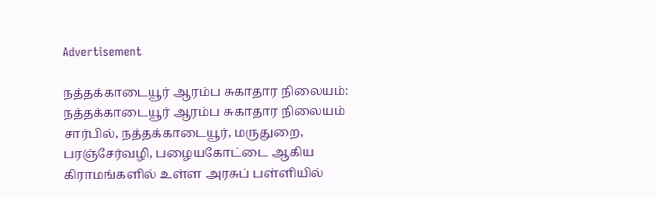Advertisement

நத்தக்காடையூர் ஆரம்ப சுகாதார நிலையம்: நத்தக்காடையூர் ஆரம்ப சுகாதார நிலையம் சார்பில், நத்தக்காடையூர், மருதுறை, பரஞ்சேர்வழி, பழையகோட்டை ஆகிய கிராமங்களில் உள்ள அரசுப் பள்ளியில்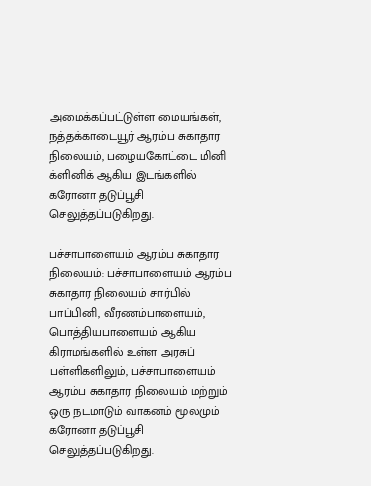அமைக்கப்பட்டுள்ள மையங்கள், நத்தக்காடையூர் ஆரம்ப சுகாதார நிலையம், பழையகோட்டை மினி க்ளினிக் ஆகிய இடங்களில் கரோனா தடுப்பூசி செலுத்தப்படுகிறது.

பச்சாபாளையம் ஆரம்ப சுகாதார நிலையம்: பச்சாபாளையம் ஆரம்ப சுகாதார நிலையம் சார்பில் பாப்பினி, வீரணம்பாளையம், பொத்தியபாளையம் ஆகிய கிராமங்களில் உள்ள அரசுப் பள்ளிகளிலும், பச்சாபாளையம் ஆரம்ப சுகாதார நிலையம் மற்றும் ஒரு நடமாடும் வாகனம் மூலமும் கரோனா தடுப்பூசி செலுத்தப்படுகிறது.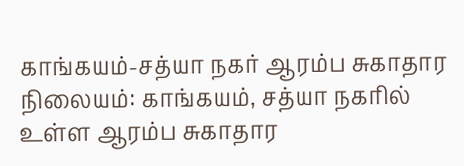காங்கயம்-சத்யா நகர் ஆரம்ப சுகாதார நிலையம்: காங்கயம், சத்யா நகரில் உள்ள ஆரம்ப சுகாதார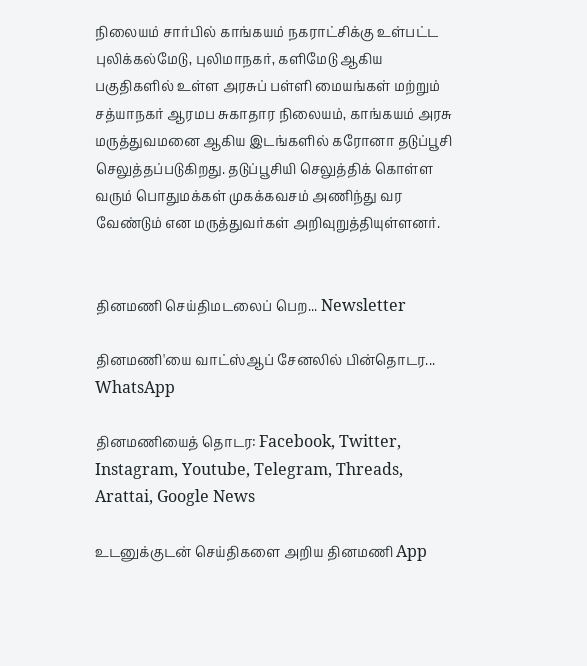நிலையம் சார்பில் காங்கயம் நகராட்சிக்கு உள்பட்ட புலிக்கல்மேடு, புலிமாநகர், களிமேடு ஆகிய பகுதிகளில் உள்ள அரசுப் பள்ளி மையங்கள் மற்றும் சத்யாநகர் ஆரமப சுகாதார நிலையம், காங்கயம் அரசு மருத்துவமனை ஆகிய இடங்களில் கரோனா தடுப்பூசி செலுத்தப்படுகிறது. தடுப்பூசியி செலுத்திக் கொள்ள வரும் பொதுமக்கள் முகக்கவசம் அணிந்து வர வேண்டும் என மருத்துவர்கள் அறிவுறுத்தியுள்ளனர்.


தினமணி செய்திமடலைப் பெற... Newsletter

தினமணி'யை வாட்ஸ்ஆப் சேனலில் பின்தொடர... WhatsApp

தினமணியைத் தொடர: Facebook, Twitter, Instagram, Youtube, Telegram, Threads, Arattai, Google News

உடனுக்குடன் செய்திகளை அறிய தினமணி App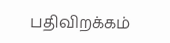பதிவிறக்கம்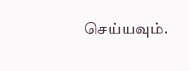செய்யவும்.